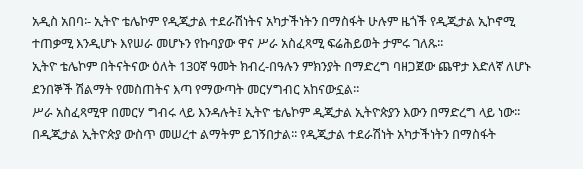አዲስ አበባ፡- ኢትዮ ቴሌኮም የዲጂታል ተደራሽነትና አካታችነትን በማስፋት ሁሉም ዜጎች የዲጂታል ኢኮኖሚ ተጠቃሚ እንዲሆኑ እየሠራ መሆኑን የኩባያው ዋና ሥራ አስፈጻሚ ፍሬሕይወት ታምሩ ገለጹ፡፡
ኢትዮ ቴሌኮም በትናትናው ዕለት 130ኛ ዓመት ክብረ-በዓሉን ምክንያት በማድረግ ባዘጋጀው ጨዋታ እድለኛ ለሆኑ ደንበኞች ሽልማት የመስጠትና እጣ የማውጣት መርሃግብር አከናውኗል፡፡
ሥራ አስፈጻሚዋ በመርሃ ግብሩ ላይ እንዳሉት፤ ኢትዮ ቴሌኮም ዲጂታል ኢትዮጵያን እውን በማድረግ ላይ ነው፡፡ በዲጂታል ኢትዮጵያ ውስጥ መሠረተ ልማትም ይገኝበታል፡፡ የዲጂታል ተደራሽነት አካታችነትን በማስፋት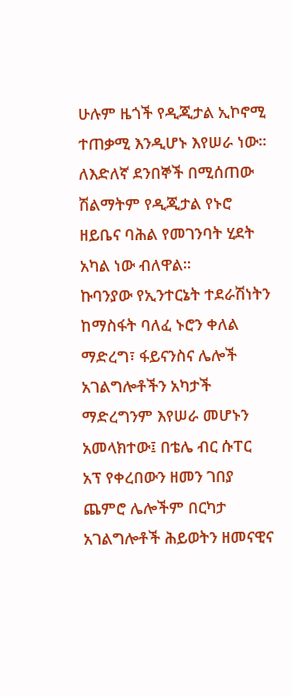ሁሉም ዜጎች የዲጂታል ኢኮኖሚ ተጠቃሚ እንዲሆኑ እየሠራ ነው፡፡ለእድለኛ ደንበኞች በሚሰጠው ሽልማትም የዲጂታል የኑሮ ዘይቤና ባሕል የመገንባት ሂደት አካል ነው ብለዋል፡፡
ኩባንያው የኢንተርኔት ተደራሽነትን ከማስፋት ባለፈ ኑሮን ቀለል ማድረግ፣ ፋይናንስና ሌሎች አገልግሎቶችን አካታች ማድረግንም እየሠራ መሆኑን አመላክተው፤ በቴሌ ብር ሱፐር አፕ የቀረበውን ዘመን ገበያ ጨምሮ ሌሎችም በርካታ አገልግሎቶች ሕይወትን ዘመናዊና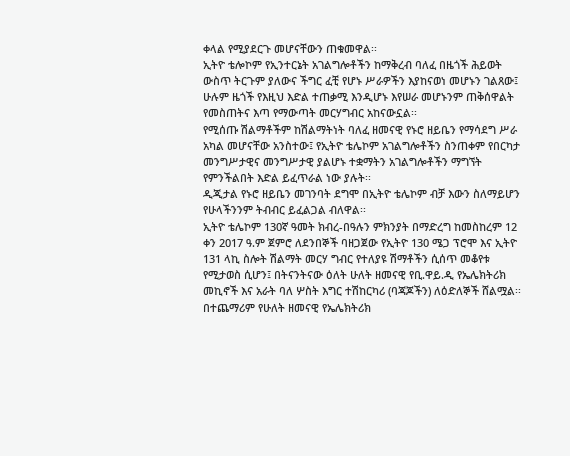ቀላል የሚያደርጉ መሆናቸውን ጠቁመዋል፡፡
ኢትዮ ቴሎኮም የኢንተርኔት አገልግሎቶችን ከማቅረብ ባለፈ በዜጎች ሕይወት ውስጥ ትርጉም ያለውና ችግር ፈቺ የሆኑ ሥራዎችን እያከናወነ መሆኑን ገልጸው፤ ሁሉም ዜጎች የእዚህ እድል ተጠቃሚ እንዲሆኑ እየሠራ መሆኑንም ጠቅሰዋልት የመስጠትና እጣ የማውጣት መርሃግብር አከናውኗል፡፡
የሚሰጡ ሽልማቶችም ከሽልማትነት ባለፈ ዘመናዊ የኑሮ ዘይቤን የማሳደግ ሥራ አካል መሆናቸው አንስተው፤ የኢትዮ ቴሌኮም አገልግሎቶችን ስንጠቀም የበርካታ መንግሥታዊና መንግሥታዊ ያልሆኑ ተቋማትን አገልግሎቶችን ማግኘት የምንችልበት እድል ይፈጥራል ነው ያሉት፡፡
ዲጂታል የኑሮ ዘይቤን መገንባት ደግሞ በኢትዮ ቴሌኮም ብቻ እውን ስለማይሆን የሁላችንንም ትብብር ይፈልጋል ብለዋል፡፡
ኢትዮ ቴሌኮም 130ኛ ዓመት ክብረ-በዓሉን ምክንያት በማድረግ ከመስከረም 12 ቀን 2017 ዓ.ም ጀምሮ ለደንበኞች ባዘጋጀው የኢትዮ 130 ሜጋ ፕሮሞ እና ኢትዮ 131 ላኪ ስሎት ሽልማት መርሃ ግብር የተለያዩ ሽማቶችን ሲሰጥ መቆየቱ የሚታወስ ሲሆን፤ በትናንትናው ዕለት ሁለት ዘመናዊ የቢ.ዋይ.ዲ የኤሌክትሪክ መኪኖች እና አራት ባለ ሦስት እግር ተሽከርካሪ (ባጃጆችን) ለዕድለኞች ሸልሟል፡፡
በተጨማሪም የሁለት ዘመናዊ የኤሌክትሪክ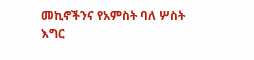መኪኖችንና የአምስት ባለ ሦስት እግር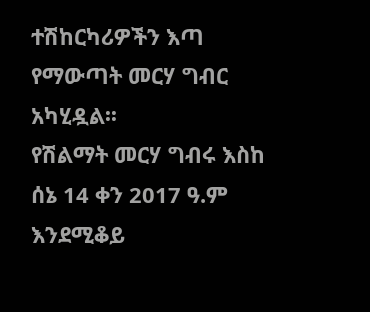ተሽከርካሪዎችን እጣ የማውጣት መርሃ ግብር አካሂዷል፡፡
የሽልማት መርሃ ግብሩ እስከ ሰኔ 14 ቀን 2017 ዓ.ም እንደሚቆይ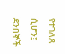የተገለጸ ሲሆን፤ ደንበኞች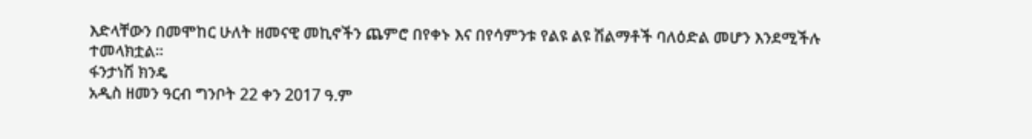እድላቸውን በመሞከር ሁለት ዘመናዊ መኪኖችን ጨምሮ በየቀኑ እና በየሳምንቱ የልዩ ልዩ ሽልማቶች ባለዕድል መሆን እንደሚችሉ ተመላክቷል፡፡
ፋንታነሽ ክንዴ
አዲስ ዘመን ዓርብ ግንቦት 22 ቀን 2017 ዓ.ም